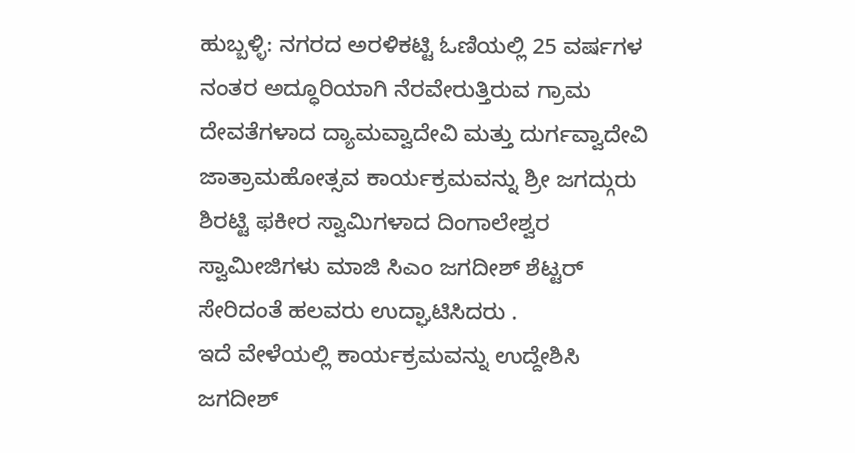ಹುಬ್ಬಳ್ಳಿ: ನಗರದ ಅರಳಿಕಟ್ಟಿ ಓಣಿಯಲ್ಲಿ 25 ವರ್ಷಗಳ ನಂತರ ಅದ್ಧೂರಿಯಾಗಿ ನೆರವೇರುತ್ತಿರುವ ಗ್ರಾಮ ದೇವತೆಗಳಾದ ದ್ಯಾಮವ್ವಾದೇವಿ ಮತ್ತು ದುರ್ಗವ್ವಾದೇವಿ ಜಾತ್ರಾಮಹೋತ್ಸವ ಕಾರ್ಯಕ್ರಮವನ್ನು ಶ್ರೀ ಜಗದ್ಗುರು ಶಿರಟ್ಟಿ ಫಕೀರ ಸ್ವಾಮಿಗಳಾದ ದಿಂಗಾಲೇಶ್ವರ ಸ್ವಾಮೀಜಿಗಳು ಮಾಜಿ ಸಿಎಂ ಜಗದೀಶ್ ಶೆಟ್ಟರ್ ಸೇರಿದಂತೆ ಹಲವರು ಉದ್ಘಾಟಿಸಿದರು .
ಇದೆ ವೇಳೆಯಲ್ಲಿ ಕಾರ್ಯಕ್ರಮವನ್ನು ಉದ್ದೇಶಿಸಿ ಜಗದೀಶ್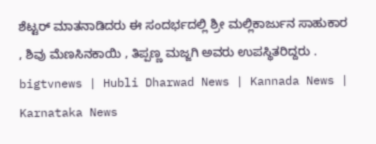ಶೆಟ್ಟರ್ ಮಾತನಾಡಿದರು ಈ ಸಂದರ್ಭದಲ್ಲಿ ಶ್ರೀ ಮಲ್ಲಿಕಾರ್ಜುನ ಸಾಹುಕಾರ , ಶಿವು ಮೆಣಸಿನಕಾಯಿ , ತಿಪ್ಪಣ್ಣ ಮಜ್ಜಗಿ ಅವರು ಉಪಸ್ಥಿತರಿದ್ದರು .
bigtvnews | Hubli Dharwad News | Kannada News | Karnataka News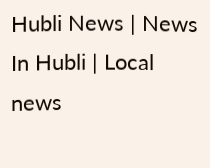Hubli News | News In Hubli | Local news